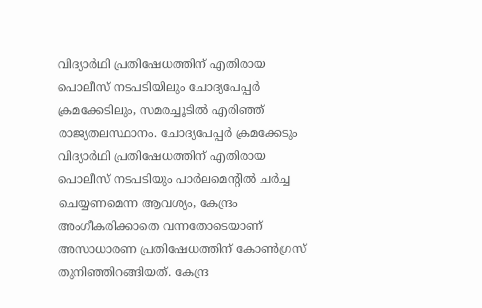വിദ്യാർഥി പ്രതിഷേധത്തിന് എതിരായ പൊലീസ് നടപടിയിലും ചോദ്യപേപ്പർ ക്രമക്കേടിലും, സമരച്ചൂടിൽ എരിഞ്ഞ് രാജ്യതലസ്ഥാനം. ചോദ്യപേപ്പർ ക്രമക്കേടും വിദ്യാർഥി പ്രതിഷേധത്തിന് എതിരായ പൊലീസ് നടപടിയും പാർലമെന്റിൽ ചർച്ച ചെയ്യണമെന്ന ആവശ്യം, കേന്ദ്രം അംഗീകരിക്കാതെ വന്നതോടെയാണ് അസാധാരണ പ്രതിഷേധത്തിന് കോൺഗ്രസ് തുനിഞ്ഞിറങ്ങിയത്. കേന്ദ്ര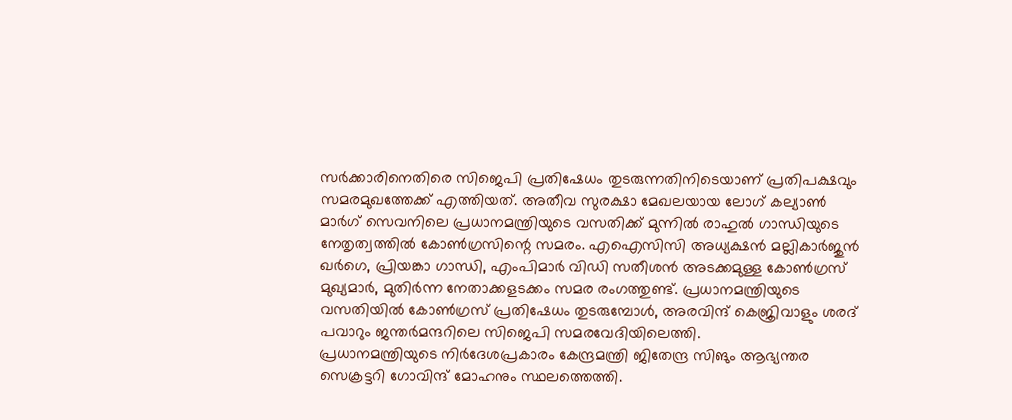സർക്കാരിനെതിരെ സിജെപി പ്രതിഷേധം തുടരുന്നതിനിടെയാണ് പ്രതിപക്ഷവും സമരമുഖത്തേക്ക് എത്തിയത്. അതീവ സുരക്ഷാ മേഖലയായ ലോഗ് കല്യാൺ മാർഗ് സെവനിലെ പ്രധാനമന്ത്രിയുടെ വസതിക്ക് മുന്നിൽ രാഹുൽ ഗാന്ധിയുടെ നേതൃത്വത്തിൽ കോൺഗ്രസിന്റെ സമരം. എഐസിസി അധ്യക്ഷൻ മല്ലികാർജുൻ ഖർഗെ, പ്രിയങ്കാ ഗാന്ധി, എംപിമാർ വിഡി സതീശൻ അടക്കമുള്ള കോൺഗ്രസ് മുഖ്യമാർ, മുതിർന്ന നേതാക്കളടക്കം സമര രംഗത്തുണ്ട്. പ്രധാനമന്ത്രിയുടെ വസതിയിൽ കോൺഗ്രസ് പ്രതിഷേധം തുടരുമ്പോൾ, അരവിന്ദ് കെജ്രിവാളും ശരദ് പവാറും ജന്തർമന്ദറിലെ സിജെപി സമരവേദിയിലെത്തി.
പ്രധാനമന്ത്രിയുടെ നിർദേശപ്രകാരം കേന്ദ്രമന്ത്രി ജിതേന്ദ്ര സിങും ആഭ്യന്തര സെക്രട്ടറി ഗോവിന്ദ് മോഹനും സ്ഥലത്തെത്തി.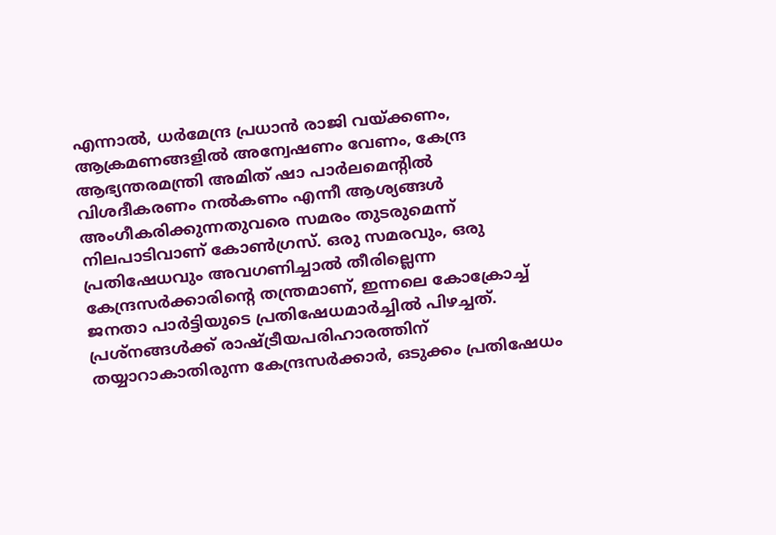എന്നാൽ, ധർമേന്ദ്ര പ്രധാൻ രാജി വയ്ക്കണം, ആക്രമണങ്ങളിൽ അന്വേഷണം വേണം, കേന്ദ്ര ആഭ്യന്തരമന്ത്രി അമിത് ഷാ പാർലമെന്റിൽ വിശദീകരണം നൽകണം എന്നീ ആശ്യങ്ങൾ അംഗീകരിക്കുന്നതുവരെ സമരം തുടരുമെന്ന് നിലപാടിവാണ് കോൺഗ്രസ്. ഒരു സമരവും, ഒരു പ്രതിഷേധവും അവഗണിച്ചാൽ തീരില്ലെന്ന കേന്ദ്രസർക്കാരിന്റെ തന്ത്രമാണ്, ഇന്നലെ കോക്രോച്ച് ജനതാ പാർട്ടിയുടെ പ്രതിഷേധമാർച്ചിൽ പിഴച്ചത്. പ്രശ്നങ്ങൾക്ക് രാഷ്ട്രീയപരിഹാരത്തിന് തയ്യാറാകാതിരുന്ന കേന്ദ്രസർക്കാർ, ഒടുക്കം പ്രതിഷേധം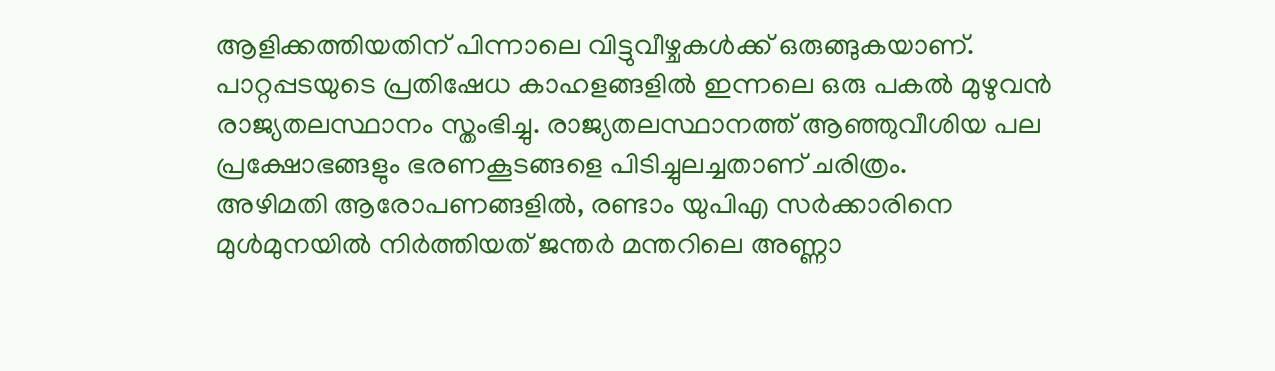ആളിക്കത്തിയതിന് പിന്നാലെ വിട്ടുവീഴ്ചകൾക്ക് ഒരുങ്ങുകയാണ്. പാറ്റപ്പടയുടെ പ്രതിഷേധ കാഹളങ്ങളിൽ ഇന്നലെ ഒരു പകൽ മുഴുവൻ രാജ്യതലസ്ഥാനം സ്തംഭിച്ചു. രാജ്യതലസ്ഥാനത്ത് ആഞ്ഞുവീശിയ പല പ്രക്ഷോഭങ്ങളും ഭരണകൂടങ്ങളെ പിടിച്ചുലച്ചതാണ് ചരിത്രം.
അഴിമതി ആരോപണങ്ങളിൽ, രണ്ടാം യുപിഎ സർക്കാരിനെ മുൾമുനയിൽ നിർത്തിയത് ജന്തർ മന്തറിലെ അണ്ണാ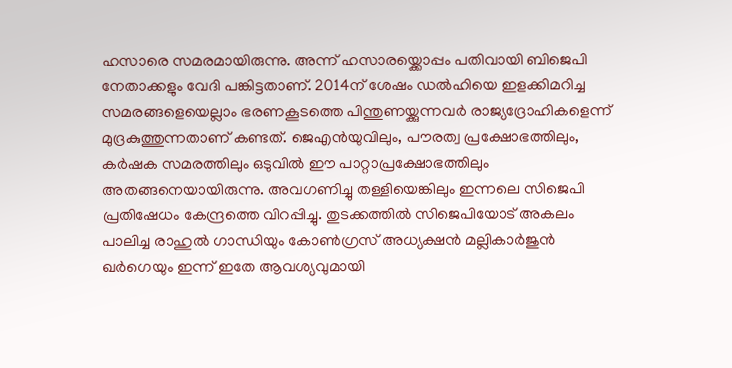ഹസാരെ സമരമായിരുന്നു. അന്ന് ഹസാരയ്ക്കൊപ്പം പതിവായി ബിജെപി നേതാക്കളും വേദി പങ്കിട്ടതാണ്. 2014ന് ശേഷം ഡൽഹിയെ ഇളക്കിമറിച്ച സമരങ്ങളെയെല്ലാം ഭരണകൂടത്തെ പിന്തുണയ്ക്കുന്നവർ രാജ്യദ്രോഹികളെന്ന് മുദ്രകുത്തുന്നതാണ് കണ്ടത്. ജെഎൻയുവിലും, പൗരത്വ പ്രക്ഷോഭത്തിലും, കർഷക സമരത്തിലും ഒടുവിൽ ഈ പാറ്റാപ്രക്ഷോഭത്തിലും അതങ്ങനെയായിരുന്നു. അവഗണിച്ചു തള്ളിയെങ്കിലും ഇന്നലെ സിജെപി പ്രതിഷേധം കേന്ദ്രത്തെ വിറപ്പിച്ചു. തുടക്കത്തിൽ സിജെപിയോട് അകലം പാലിച്ച രാഹുൽ ഗാന്ധിയും കോൺഗ്രസ് അധ്യക്ഷൻ മല്ലികാർജുൻ ഖർഗെയും ഇന്ന് ഇതേ ആവശ്യവുമായി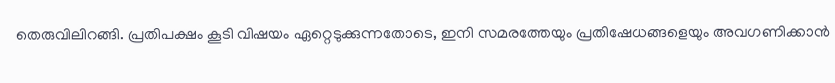തെരുവിലിറങ്ങി. പ്രതിപക്ഷം കൂടി വിഷയം ഏറ്റെടുക്കുന്നതോടെ, ഇനി സമരത്തേയും പ്രതിഷേധങ്ങളെയും അവഗണിക്കാൻ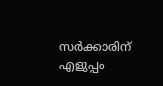സർക്കാരിന് എളുപ്പം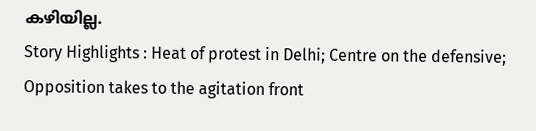കഴിയില്ല.
Story Highlights : Heat of protest in Delhi; Centre on the defensive; Opposition takes to the agitation front